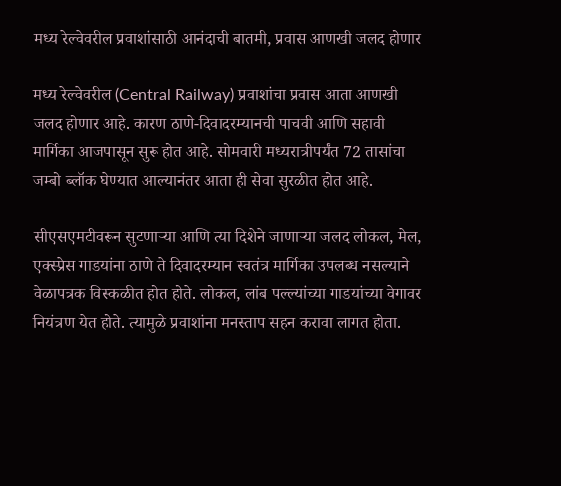मध्य रेल्वेवरील प्रवाशांसाठी आनंदाची बातमी, प्रवास आणखी जलद होणार

मध्य रेल्वेवरील (Central Railway) प्रवाशांचा प्रवास आता आणखी जलद होणार आहे. कारण ठाणे-दिवादरम्यानची पाचवी आणि सहावी मार्गिका आजपासून सुरू होत आहे. सोमवारी मध्यरात्रीपर्यंत 72 तासांचा जम्बो ब्लॉक घेण्यात आल्यानंतर आता ही सेवा सुरळीत होत आहे.

सीएसएमटीवरून सुटणाऱ्या आणि त्या दिशेने जाणाऱ्या जलद लोकल, मेल, एक्स्प्रेस गाडयांना ठाणे ते दिवादरम्यान स्वतंत्र मार्गिका उपलब्ध नसल्याने वेळापत्रक विस्कळीत होत होते. लोकल, लांब पल्ल्यांच्या गाडयांच्या वेगावर नियंत्रण येत होते. त्यामुळे प्रवाशांना मनस्ताप सहन करावा लागत होता.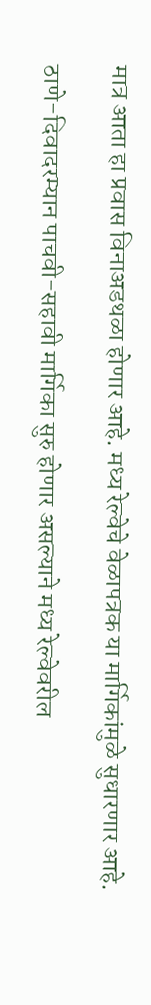मात्र आता हा प्रवास विनाअडथळा होणार आहे. मध्य रेल्वेचे वेळापत्रक या मार्गिकांमुळे सुधारणार आहे.

ठाणे-दिवादरम्यान पाचवी-सहावी मार्गिका सुरु होणार असल्याने मध्य रेल्वेवरील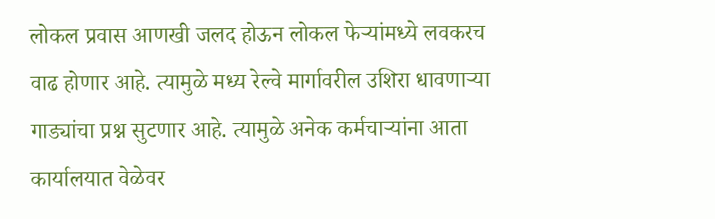लोकल प्रवास आणखी जलद होऊन लोकल फेऱ्यांमध्ये लवकरच वाढ होणार आहे. त्यामुळे मध्य रेल्वे मार्गावरील उशिरा धावणाऱ्या गाड्यांचा प्रश्न सुटणार आहे. त्यामुळे अनेक कर्मचाऱ्यांना आता कार्यालयात वेळेवर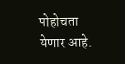पोहोचता येणार आहे.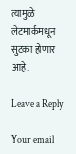त्यामुळे लेटमार्कमधून सुटका होणार आहे.

Leave a Reply

Your email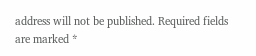address will not be published. Required fields are marked *